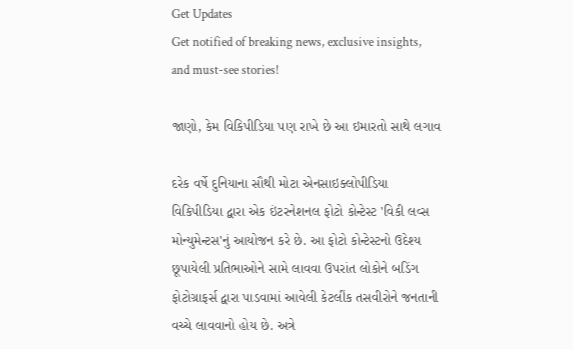Get Updates
Get notified of breaking news, exclusive insights, and must-see stories!

જાણો, કેમ વિકિપીડિયા પણ રાખે છે આ ઇમારતો સાથે લગાવ

દરેક વર્ષે દુનિયાના સૌથી મોટા એનસાઇક્લોપીડિયા વિકિપીડિયા દ્વારા એક ઇંટરનેશનલ ફોટો કોન્ટેસ્ટ 'વિકી લવ્સ મોન્યુમેન્ટસ'નું આયોજન કરે છે. આ ફોટો કોન્ટેસ્ટનો ઉદેશ્ય છૂપાયેલી પ્રતિભાઓને સામે લાવવા ઉપરાંત લોકોને બડિંગ ફોટોગ્રાફર્સ દ્વારા પાડવામાં આવેલી કેટલીંક તસવીરોને જનતાની વચ્ચે લાવવાનો હોય છે. અત્રે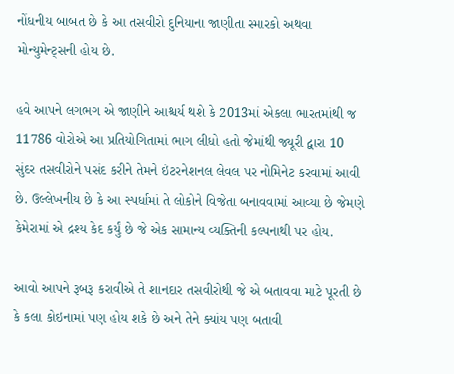નોંધનીય બાબત છે કે આ તસવીરો દુનિયાના જાણીતા સ્મારકો અથવા મોન્યુમેન્ટ્સની હોય છે.

હવે આપને લગભગ એ જાણીને આશ્ચર્ય થશે કે 2013માં એકલા ભારતમાંથી જ 11786 વોરોએ આ પ્રતિયોગિતામાં ભાગ લીધો હતો જેમાંથી જ્યૂરી દ્વારા 10 સુંદર તસવીરોને પસંદ કરીને તેમને ઇંટરનેશનલ લેવલ પર નોમિનેટ કરવામાં આવી છે. ઉલ્લેખનીય છે કે આ સ્પર્ધામાં તે લોકોને વિજેતા બનાવવામાં આવ્યા છે જેમણે કેમેરામાં એ દ્રશ્ય કેદ કર્યું છે જે એક સામાન્ય વ્યક્તિની કલ્પનાથી પર હોય.

આવો આપને રૂબરૂ કરાવીએ તે શાનદાર તસવીરોથી જે એ બતાવવા માટે પૂરતી છે કે કલા કોઇનામાં પણ હોય શકે છે અને તેને ક્યાંય પણ બતાવી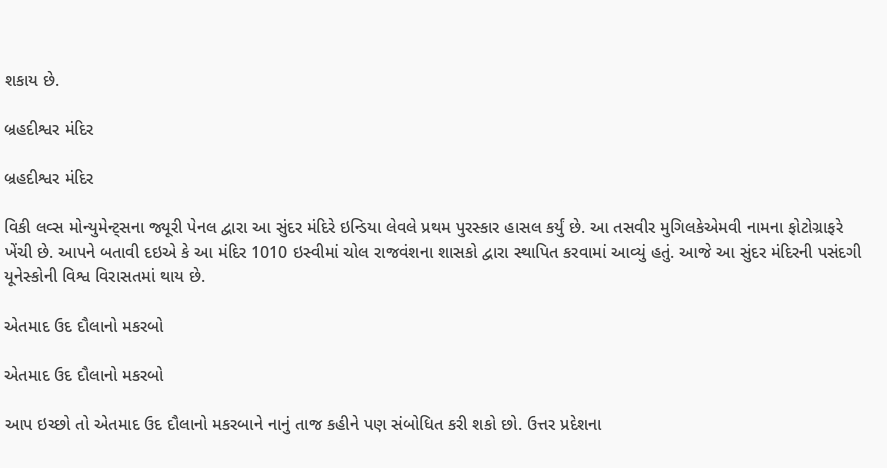શકાય છે.

બ્રહદીશ્વર મંદિર

બ્રહદીશ્વર મંદિર

વિકી લવ્સ મોન્યુમેન્ટ્સના જ્યૂરી પેનલ દ્વારા આ સુંદર મંદિરે ઇન્ડિયા લેવલે પ્રથમ પુરસ્કાર હાસલ કર્યું છે. આ તસવીર મુગિલકેએમવી નામના ફોટોગ્રાફરે ખેંચી છે. આપને બતાવી દઇએ કે આ મંદિર 1010 ઇસ્વીમાં ચોલ રાજવંશના શાસકો દ્વારા સ્થાપિત કરવામાં આવ્યું હતું. આજે આ સુંદર મંદિરની પસંદગી યૂનેસ્કોની વિશ્વ વિરાસતમાં થાય છે.

એતમાદ ઉદ દૌલાનો મકરબો

એતમાદ ઉદ દૌલાનો મકરબો

આપ ઇચ્છો તો એતમાદ ઉદ દૌલાનો મકરબાને નાનું તાજ કહીને પણ સંબોધિત કરી શકો છો. ઉત્તર પ્રદેશના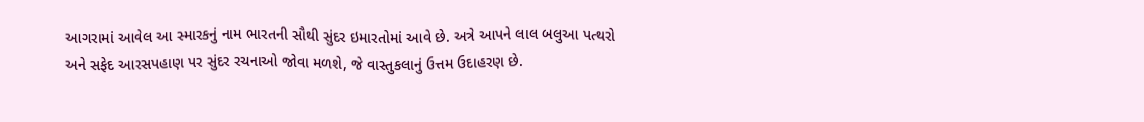આગરામાં આવેલ આ સ્મારકનું નામ ભારતની સૌથી સુંદર ઇમારતોમાં આવે છે. અત્રે આપને લાલ બલુઆ પત્થરો અને સફેદ આરસપહાણ પર સુંદર રચનાઓ જોવા મળશે, જે વાસ્તુકલાનું ઉત્તમ ઉદાહરણ છે.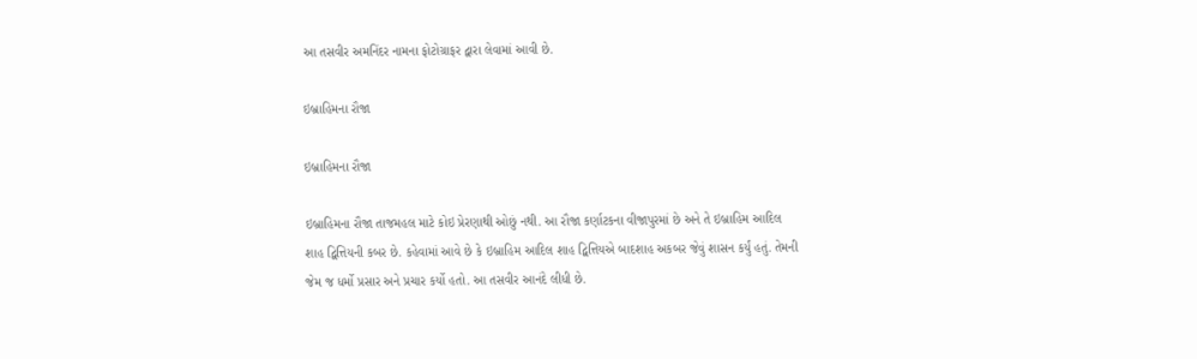આ તસવીર અમનિંદર નામના ફોટોગ્રાફર દ્વારા લેવામાં આવી છે.

ઇબ્રાહિમના રૌજા

ઇબ્રાહિમના રૌજા

ઇબ્રાહિમના રૌજા તાજમહલ માટે કોઇ પ્રેરણાથી ઓછું નથી. આ રૌજા કર્ણાટકના વીજાપુરમાં છે અને તે ઇબ્રાહિમ આદિલ શાહ દ્વિત્તિયની કબર છે. કહેવામાં આવે છે કે ઇબ્રાહિમ આદિલ શાહ દ્વિત્તિયએ બાદશાહ અકબર જેવું શાસન કર્યું હતું. તેમની જેમ જ ધર્મો પ્રસાર અને પ્રચાર કર્યો હતો. આ તસવીર આનંદે લીધી છે.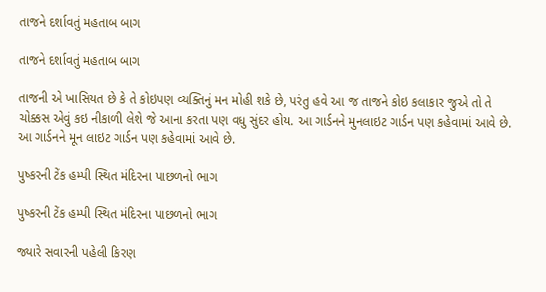તાજને દર્શાવતું મહતાબ બાગ

તાજને દર્શાવતું મહતાબ બાગ

તાજની એ ખાસિયત છે કે તે કોઇપણ વ્યક્તિનું મન મોહી શકે છે, પરંતુ હવે આ જ તાજને કોઇ કલાકાર જુએ તો તે ચોક્કસ એવું કઇ નીકાળી લેશે જે આના કરતા પણ વધુ સુંદર હોય. આ ગાર્ડનને મુનલાઇટ ગાર્ડન પણ કહેવામાં આવે છે. આ ગાર્ડનને મૂન લાઇટ ગાર્ડન પણ કહેવામાં આવે છે.

પુષ્કરની ટેંક હમ્પી સ્થિત મંદિરના પાછળનો ભાગ

પુષ્કરની ટેંક હમ્પી સ્થિત મંદિરના પાછળનો ભાગ

જ્યારે સવારની પહેલી કિરણ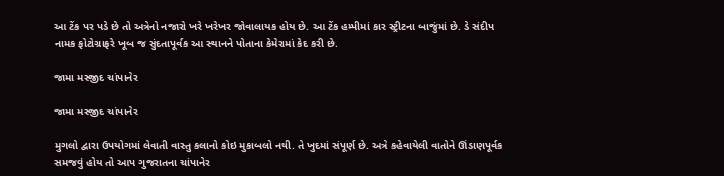આ ટેંક પર પડે છે તો અત્રેનો નજારો ખરે ખરેખર જોવાલાયક હોય છે. આ ટેંક હમ્પીમાં કાર સ્ટ્રીટના બાજુંમાં છે. ડે સંદીપ નામક ફોટોગ્રાફરે ખૂબ જ સુંદતાપૂર્વક આ સ્થાનને પોતાના કેમેરામાં કેદ કરી છે.

જામા મસ્જીદ ચાંપાનેર

જામા મસ્જીદ ચાંપાનેર

મુગલો દ્વારા ઉપયોગમાં લેવાતી વાસ્તુ કલાનો કોઇ મુકાબલો નથી. તે ખુદમાં સંપૂર્ણ છે. અત્રે કહેવાયેલી વાતોને ઊંડાણપૂર્વક સમજવું હોય તો આપ ગુજરાતના ચાંપાનેર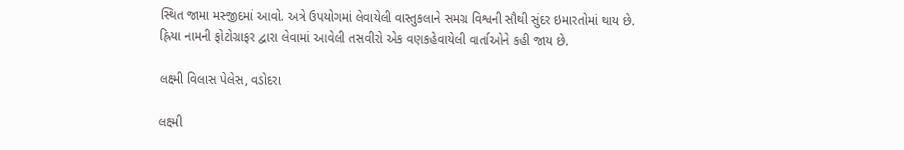સ્થિત જામા મસ્જીદમાં આવો. અત્રે ઉપયોગમાં લેવાયેલી વાસ્તુકલાને સમગ્ર વિશ્વની સૌથી સુંદર ઇમારતોમાં થાય છે. હ્રિયા નામની ફોટોગ્રાફર દ્વારા લેવામાં આવેલી તસવીરો એક વણકહેવાયેલી વાર્તાઓને કહી જાય છે.

લક્ષ્મી વિલાસ પેલેસ, વડોદરા

લક્ષ્મી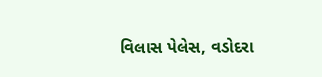વિલાસ પેલેસ, વડોદરા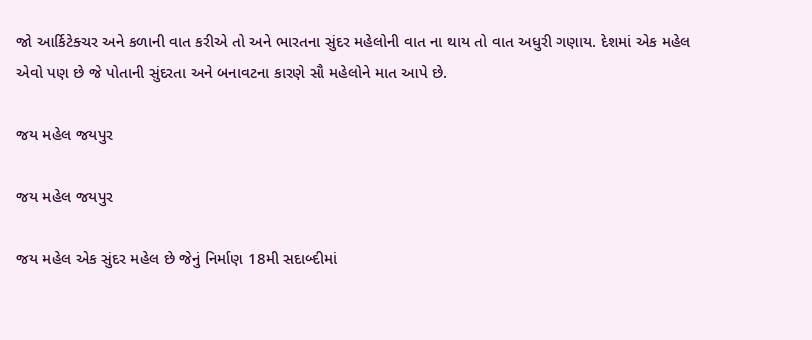જો આર્કિટેક્ચર અને કળાની વાત કરીએ તો અને ભારતના સુંદર મહેલોની વાત ના થાય તો વાત અધુરી ગણાય. દેશમાં એક મહેલ એવો પણ છે જે પોતાની સુંદરતા અને બનાવટના કારણે સૌ મહેલોને માત આપે છે.

જય મહેલ જયપુર

જય મહેલ જયપુર

જય મહેલ એક સુંદર મહેલ છે જેનું નિર્માણ 18મી સદાબ્દીમાં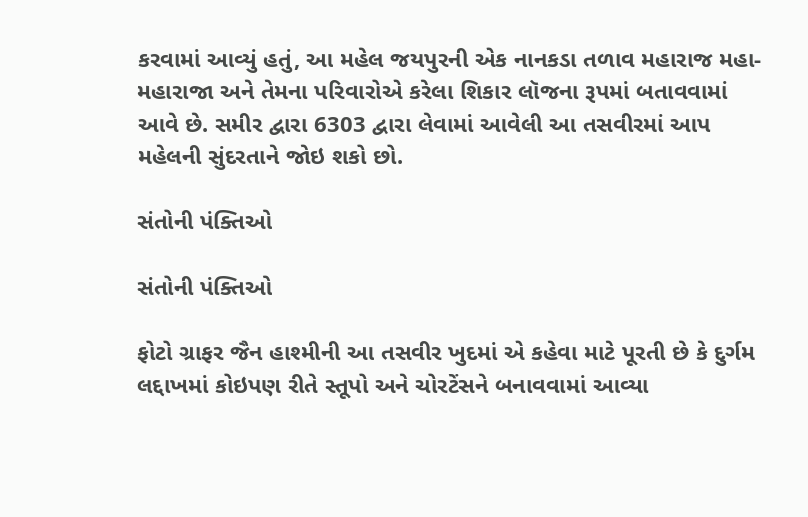કરવામાં આવ્યું હતું, આ મહેલ જયપુરની એક નાનકડા તળાવ મહારાજ મહા-મહારાજા અને તેમના પરિવારોએ કરેલા શિકાર લૉજના રૂપમાં બતાવવામાં આવે છે. સમીર દ્વારા 6303 દ્વારા લેવામાં આવેલી આ તસવીરમાં આપ મહેલની સુંદરતાને જોઇ શકો છો.

સંતોની પંક્તિઓ

સંતોની પંક્તિઓ

ફોટો ગ્રાફર જૈન હાશ્મીની આ તસવીર ખુદમાં એ કહેવા માટે પૂરતી છે કે દુર્ગમ લદ્દાખમાં કોઇપણ રીતે સ્તૂપો અને ચોરટેંસને બનાવવામાં આવ્યા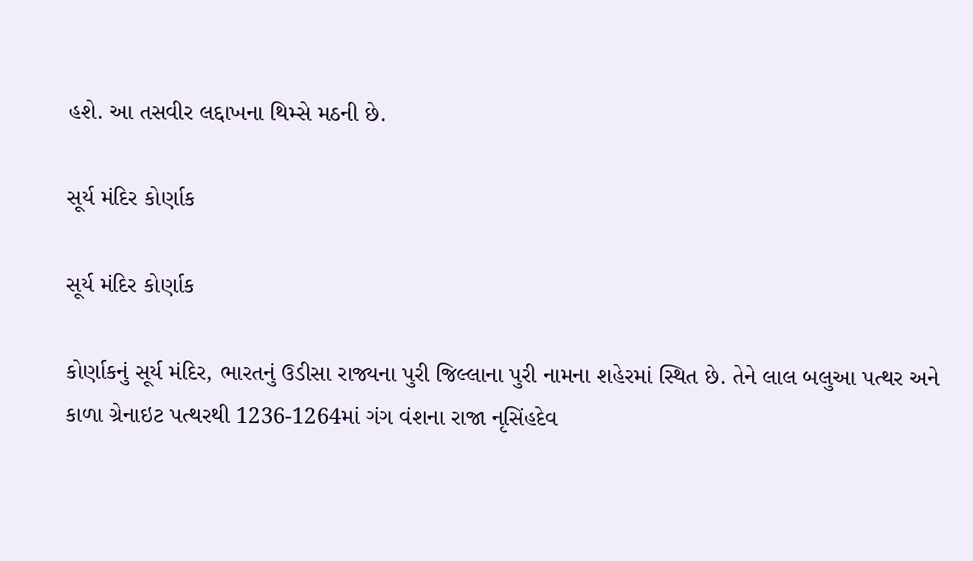હશે. આ તસવીર લદ્દાખના થિમ્સે મઠની છે.

સૂર્ય મંદિર કોર્ણાક

સૂર્ય મંદિર કોર્ણાક

કોર્ણાકનું સૂર્ય મંદિર, ભારતનું ઉડીસા રાજ્યના પુરી જિલ્લાના પુરી નામના શહેરમાં સ્થિત છે. તેને લાલ બલુઆ પત્થર અને કાળા ગ્રેનાઇટ પત્થરથી 1236-1264માં ગંગ વંશના રાજા નૃસિંહદેવ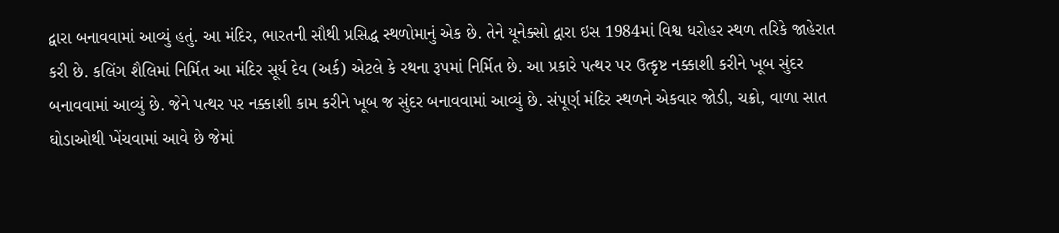દ્વારા બનાવવામાં આવ્યું હતું. આ મંદિર, ભારતની સૌથી પ્રસિદ્ધ સ્થળોમાનું એક છે. તેને યૂનેક્સો દ્વારા ઇસ 1984માં વિશ્વ ધરોહર સ્થળ તરિકે જાહેરાત કરી છે. કલિંગ શૈલિમાં નિર્મિત આ મંદિર સૂર્ય દેવ (અર્ક) એટલે કે રથના રૂપમાં નિર્મિત છે. આ પ્રકારે પત્થર પર ઉત્કૃષ્ટ નક્કાશી કરીને ખૂબ સુંદર બનાવવામાં આવ્યું છે. જેને પત્થર પર નક્કાશી કામ કરીને ખૂબ જ સુંદર બનાવવામાં આવ્યું છે. સંપૂર્ણ મંદિર સ્થળને એકવાર જોડી, ચક્રો, વાળા સાત ઘોડાઓથી ખેંચવામાં આવે છે જેમાં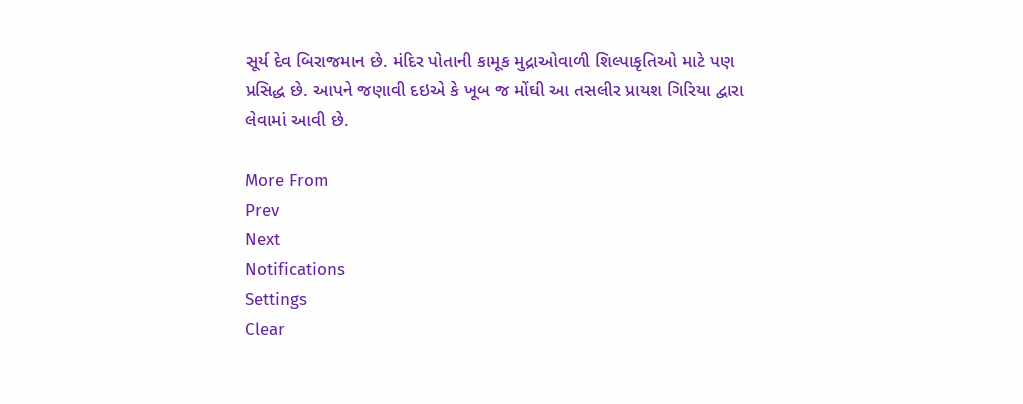સૂર્ય દેવ બિરાજમાન છે. મંદિર પોતાની કામૂક મુદ્રાઓવાળી શિલ્પાકૃતિઓ માટે પણ પ્રસિદ્ધ છે. આપને જણાવી દઇએ કે ખૂબ જ મોંઘી આ તસલીર પ્રાયશ ગિરિયા દ્વારા લેવામાં આવી છે.

More From
Prev
Next
Notifications
Settings
Clear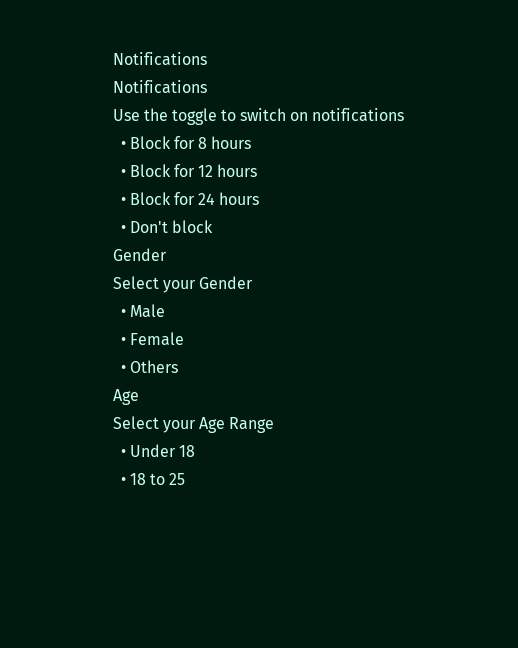Notifications
Notifications
Use the toggle to switch on notifications
  • Block for 8 hours
  • Block for 12 hours
  • Block for 24 hours
  • Don't block
Gender
Select your Gender
  • Male
  • Female
  • Others
Age
Select your Age Range
  • Under 18
  • 18 to 25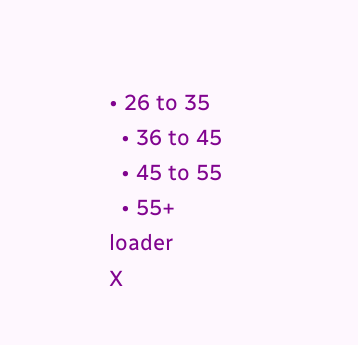• 26 to 35
  • 36 to 45
  • 45 to 55
  • 55+
loader
X